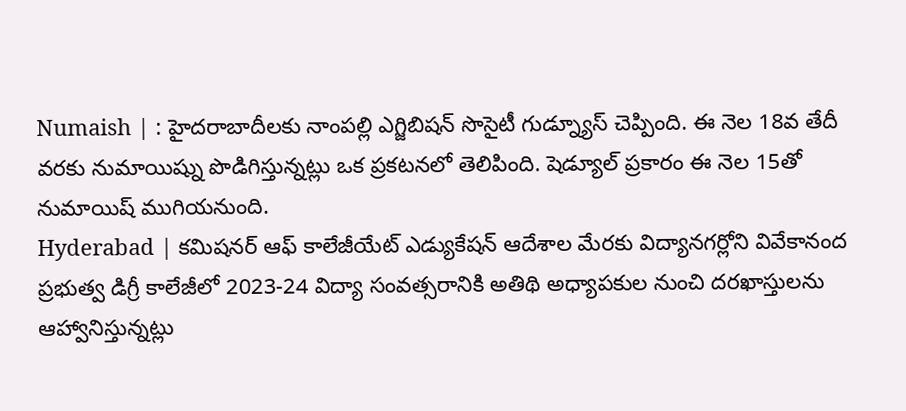Numaish | : హైదరాబాదీలకు నాంపల్లి ఎగ్జిబిషన్ సొసైటీ గుడ్న్యూస్ చెప్పింది. ఈ నెల 18వ తేదీ వరకు నుమాయిష్ను పొడిగిస్తున్నట్లు ఒక ప్రకటనలో తెలిపింది. షెడ్యూల్ ప్రకారం ఈ నెల 15తో నుమాయిష్ ముగియనుంది.
Hyderabad | కమిషనర్ ఆఫ్ కాలేజీయేట్ ఎడ్యుకేషన్ ఆదేశాల మేరకు విద్యానగర్లోని వివేకానంద ప్రభుత్వ డిగ్రీ కాలేజీలో 2023-24 విద్యా సంవత్సరానికి అతిథి అధ్యాపకుల నుంచి దరఖాస్తులను ఆహ్వానిస్తున్నట్లు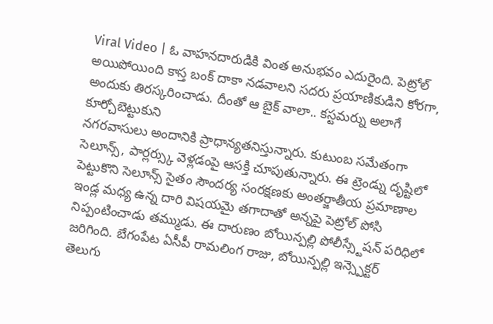Viral Video | ఓ వాహనదారుడికి వింత అనుభవం ఎదురైంది. పెట్రోల్ అయిపోయింది కాస్త బంక్ దాకా నడవాలని సదరు ప్రయాణికుడిని కోరగా, అందుకు తిరస్కరించాడు. దీంతో ఆ బైక్ వాలా.. కస్టమర్ను అలాగే కూర్చోబెట్టుకుని
నగరవాసులు అందానికి ప్రాధాన్యతనిస్తున్నారు. కుటుంబ సమేతంగా సెలూన్స్, పార్లర్స్కు వెళ్లడంపై ఆసక్తి చూపుతున్నారు. ఈ ట్రెండ్ను దృష్టిలో పెట్టుకొని సెలూన్స్ సైతం సౌందర్య సంరక్షణకు అంతర్జాతీయ ప్రమాణాల
ఇండ్ల మధ్య ఉన్న దారి విషయమై తగాదాతో అన్నపై పెట్రోల్ పోసి నిప్పంటించాడు తమ్ముడు. ఈ దారుణం బోయిన్పల్లి పోలీస్స్టేషన్ పరిధిలో జరిగింది. బేగంపేట ఏసీపీ రామలింగ రాజు, బోయిన్పల్లి ఇన్స్పెక్టర్
తెలుగు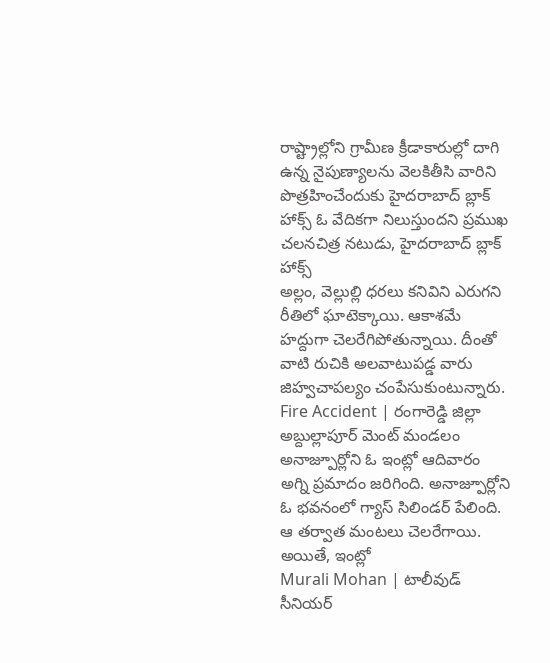రాష్ట్రాల్లోని గ్రామీణ క్రీడాకారుల్లో దాగి ఉన్న నైపుణ్యాలను వెలకితీసి వారిని పొత్రహించేందుకు హైదరాబాద్ బ్లాక్ హాక్స్ ఓ వేదికగా నిలుస్తుందని ప్రముఖ చలనచిత్ర నటుడు, హైదరాబాద్ బ్లాక్ హాక్స్
అల్లం, వెల్లుల్లి ధరలు కనివిని ఎరుగని రీతిలో ఘాటెక్కాయి. ఆకాశమే హద్దుగా చెలరేగిపోతున్నాయి. దీంతో వాటి రుచికి అలవాటుపడ్డ వారు జిహ్వచాపల్యం చంపేసుకుంటున్నారు.
Fire Accident | రంగారెడ్డి జిల్లా అబ్దుల్లాపూర్ మెంట్ మండలం అనాజ్పూర్లోని ఓ ఇంట్లో ఆదివారం అగ్ని ప్రమాదం జరిగింది. అనాజ్పూర్లోని ఓ భవనంలో గ్యాస్ సిలిండర్ పేలింది. ఆ తర్వాత మంటలు చెలరేగాయి. అయితే, ఇంట్లో
Murali Mohan | టాలీవుడ్ సీనియర్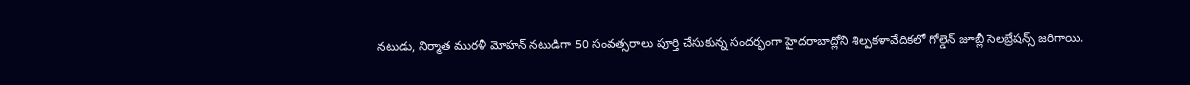నటుడు, నిర్మాత మురళీ మోహన్ నటుడిగా 50 సంవత్సరాలు పూర్తి చేసుకున్న సందర్భంగా హైదరాబాద్లోని శిల్పకళావేదికలో గోల్డెన్ జూబ్లీ సెలబ్రేషన్స్ జరిగాయి.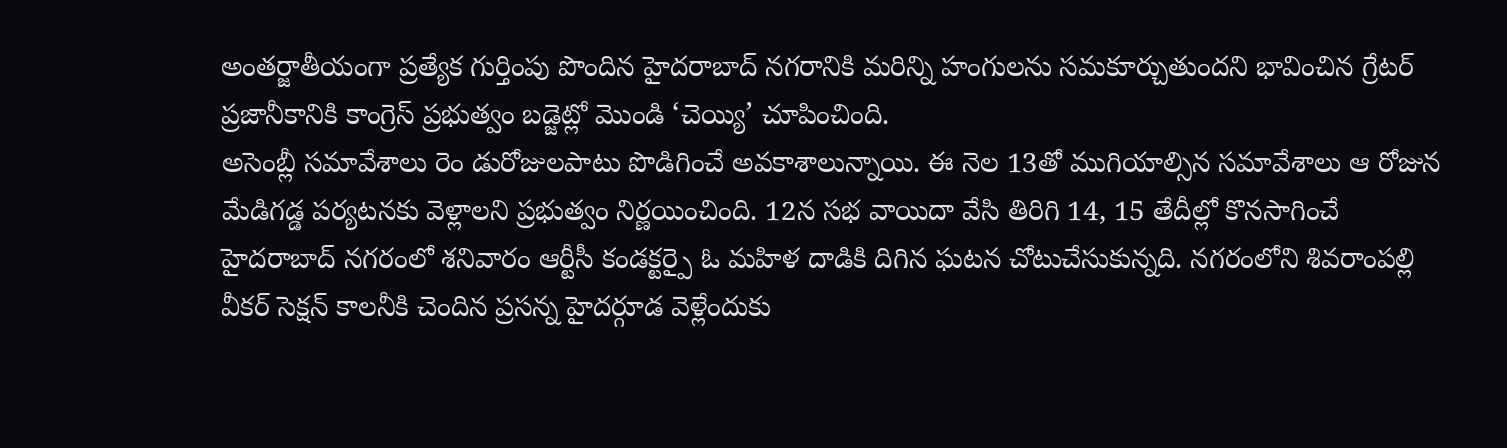అంతర్జాతీయంగా ప్రత్యేక గుర్తింపు పొందిన హైదరాబాద్ నగరానికి మరిన్ని హంగులను సమకూర్చుతుందని భావించిన గ్రేటర్ ప్రజానీకానికి కాంగ్రెస్ ప్రభుత్వం బడ్జెట్లో మొండి ‘చెయ్యి’ చూపించింది.
అసెంబ్లీ సమావేశాలు రెం డురోజులపాటు పొడిగించే అవకాశాలున్నాయి. ఈ నెల 13తో ముగియాల్సిన సమావేశాలు ఆ రోజున మేడిగడ్డ పర్యటనకు వెళ్లాలని ప్రభుత్వం నిర్ణయించింది. 12న సభ వాయిదా వేసి తిరిగి 14, 15 తేదీల్లో కొనసాగించే
హైదరాబాద్ నగరంలో శనివారం ఆర్టీసీ కండక్టర్పై ఓ మహిళ దాడికి దిగిన ఘటన చోటుచేసుకున్నది. నగరంలోని శివరాంపల్లి వీకర్ సెక్షన్ కాలనీకి చెందిన ప్రసన్న హైదర్గూడ వెళ్లేందుకు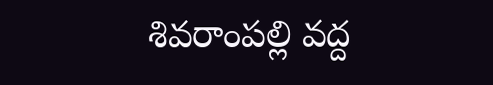శివరాంపల్లి వద్ద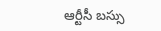ఆర్టీసీ బస్సు